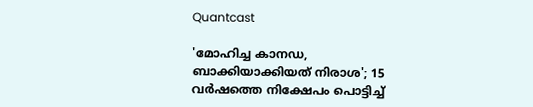Quantcast

'മോഹിച്ച കാനഡ, ബാക്കിയാക്കിയത് നിരാശ'; 15 വർഷത്തെ നിക്ഷേപം പൊട്ടിച്ച്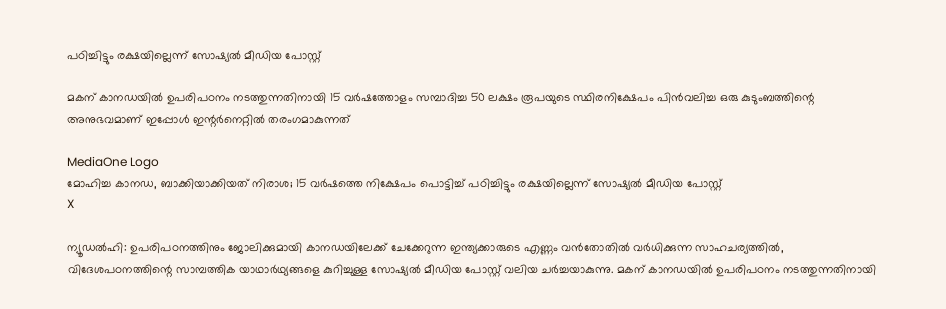പഠിച്ചിട്ടും രക്ഷയില്ലെന്ന് സോഷ്യൽ മീഡിയ പോസ്റ്റ്

മകന് കാനഡയിൽ ഉപരിപഠനം നടത്തുന്നതിനായി 15 വർഷത്തോളം സമ്പാദിച്ച 50 ലക്ഷം രൂപയുടെ സ്ഥിരനിക്ഷേപം പിൻവലിച്ച ഒരു കുടുംബത്തിന്റെ അനുഭവമാണ് ഇപ്പോൾ ഇന്റർനെറ്റിൽ തരംഗമാകുന്നത്

MediaOne Logo
മോഹിച്ച കാനഡ, ബാക്കിയാക്കിയത് നിരാശ; 15 വർഷത്തെ നിക്ഷേപം പൊട്ടിച്ച് പഠിച്ചിട്ടും രക്ഷയില്ലെന്ന് സോഷ്യൽ മീഡിയ പോസ്റ്റ്
X

ന്യൂഡൽഹി: ഉപരിപഠനത്തിനും ജോലിക്കുമായി കാനഡയിലേക്ക് ചേക്കേറുന്ന ഇന്ത്യക്കാരുടെ എണ്ണം വൻതോതിൽ വർധിക്കുന്ന സാഹചര്യത്തിൽ, വിദേശപഠനത്തിന്റെ സാമ്പത്തിക യാഥാർഥ്യങ്ങളെ കുറിച്ചുള്ള സോഷ്യൽ മീഡിയ പോസ്റ്റ് വലിയ ചർച്ചയാകുന്നു. മകന് കാനഡയിൽ ഉപരിപഠനം നടത്തുന്നതിനായി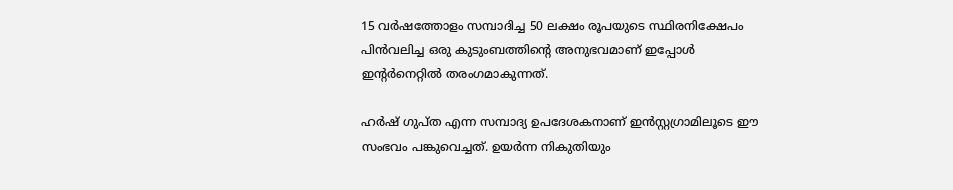15 വർഷത്തോളം സമ്പാദിച്ച 50 ലക്ഷം രൂപയുടെ സ്ഥിരനിക്ഷേപം പിൻവലിച്ച ഒരു കുടുംബത്തിന്റെ അനുഭവമാണ് ഇപ്പോൾ ഇന്റർനെറ്റിൽ തരംഗമാകുന്നത്.

ഹർഷ് ഗുപ്ത എന്ന സമ്പാദ്യ ഉപദേശകനാണ് ഇൻസ്റ്റഗ്രാമിലൂടെ ഈ സംഭവം പങ്കുവെച്ചത്. ഉയർന്ന നികുതിയും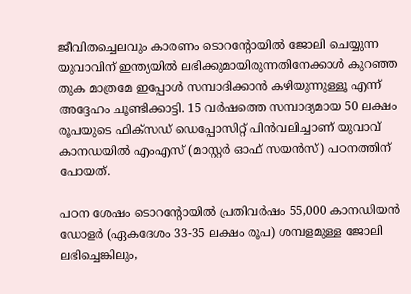ജീവിതച്ചെലവും കാരണം ടൊറന്റോയിൽ ജോലി ചെയ്യുന്ന യുവാവിന് ഇന്ത്യയിൽ ലഭിക്കുമായിരുന്നതിനേക്കാൾ കുറഞ്ഞ തുക മാത്രമേ ഇപ്പോൾ സമ്പാദിക്കാൻ കഴിയുന്നുള്ളൂ എന്ന് അദ്ദേഹം ചൂണ്ടിക്കാട്ടി. 15 വർഷത്തെ സമ്പാദ്യമായ 50 ലക്ഷം രൂപയുടെ ഫിക്‌സഡ് ഡെപ്പോസിറ്റ് പിൻവലിച്ചാണ് യുവാവ് കാനഡയിൽ എംഎസ് (മാസ്റ്റർ ഓഫ് സയൻസ്) പഠനത്തിന് പോയത്.

പഠന ശേഷം ടൊറന്റോയിൽ പ്രതിവർഷം 55,000 കാനഡിയൻ ഡോളർ (ഏകദേശം 33-35 ലക്ഷം രൂപ) ശമ്പളമുള്ള ജോലി ലഭിച്ചെങ്കിലും,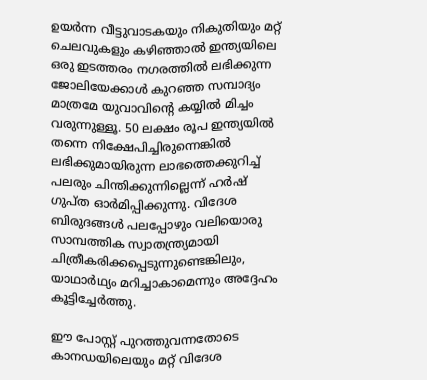ഉയർന്ന വീട്ടുവാടകയും നികുതിയും മറ്റ് ചെലവുകളും കഴിഞ്ഞാൽ ഇന്ത്യയിലെ ഒരു ഇടത്തരം നഗരത്തിൽ ലഭിക്കുന്ന ജോലിയേക്കാൾ കുറഞ്ഞ സമ്പാദ്യം മാത്രമേ യുവാവിന്റെ കയ്യിൽ മിച്ചം വരുന്നുള്ളൂ. 50 ലക്ഷം രൂപ ഇന്ത്യയിൽ തന്നെ നിക്ഷേപിച്ചിരുന്നെങ്കിൽ ലഭിക്കുമായിരുന്ന ലാഭത്തെക്കുറിച്ച് പലരും ചിന്തിക്കുന്നില്ലെന്ന് ഹർഷ് ഗുപ്ത ഓർമിപ്പിക്കുന്നു. വിദേശ ബിരുദങ്ങൾ പലപ്പോഴും വലിയൊരു സാമ്പത്തിക സ്വാതന്ത്ര്യമായി ചിത്രീകരിക്കപ്പെടുന്നുണ്ടെങ്കിലും, യാഥാർഥ്യം മറിച്ചാകാമെന്നും അദ്ദേഹം കൂട്ടിച്ചേർത്തു.

ഈ പോസ്റ്റ് പുറത്തുവന്നതോടെ കാനഡയിലെയും മറ്റ് വിദേശ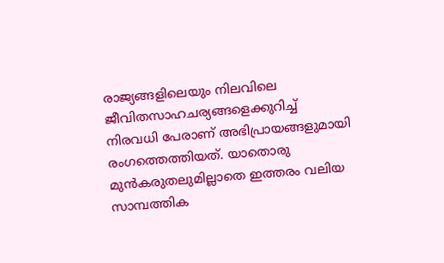രാജ്യങ്ങളിലെയും നിലവിലെ ജീവിതസാഹചര്യങ്ങളെക്കുറിച്ച് നിരവധി പേരാണ് അഭിപ്രായങ്ങളുമായി രംഗത്തെത്തിയത്. യാതൊരു മുൻകരുതലുമില്ലാതെ ഇത്തരം വലിയ സാമ്പത്തിക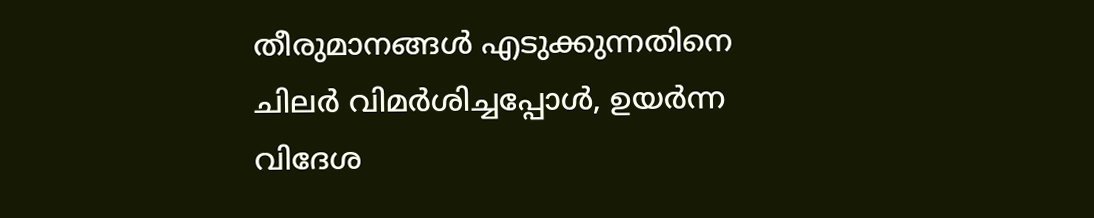തീരുമാനങ്ങൾ എടുക്കുന്നതിനെ ചിലർ വിമർശിച്ചപ്പോൾ, ഉയർന്ന വിദേശ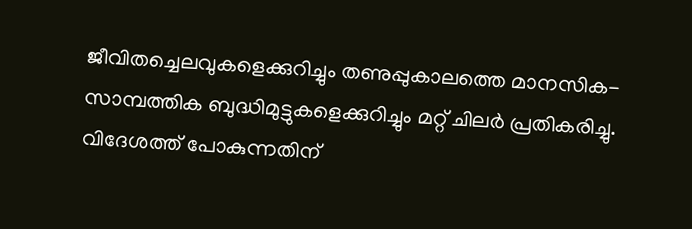ജീവിതച്ചെലവുകളെക്കുറിച്ചും തണുപ്പുകാലത്തെ മാനസിക-സാമ്പത്തിക ബുദ്ധിമുട്ടുകളെക്കുറിച്ചും മറ്റ് ചിലർ പ്രതികരിച്ചു. വിദേശത്ത് പോകുന്നതിന്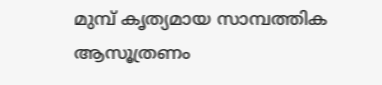മുമ്പ് കൃത്യമായ സാമ്പത്തിക ആസൂത്രണം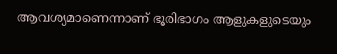ആവശ്യമാണെന്നാണ് ഭൂരിഭാഗം ആളുകളുടെയും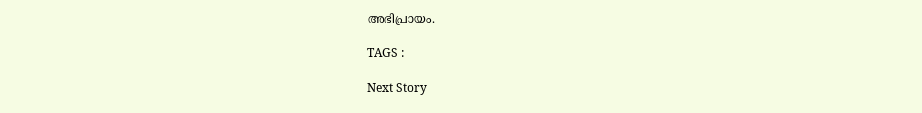അഭിപ്രായം.

TAGS :

Next Story